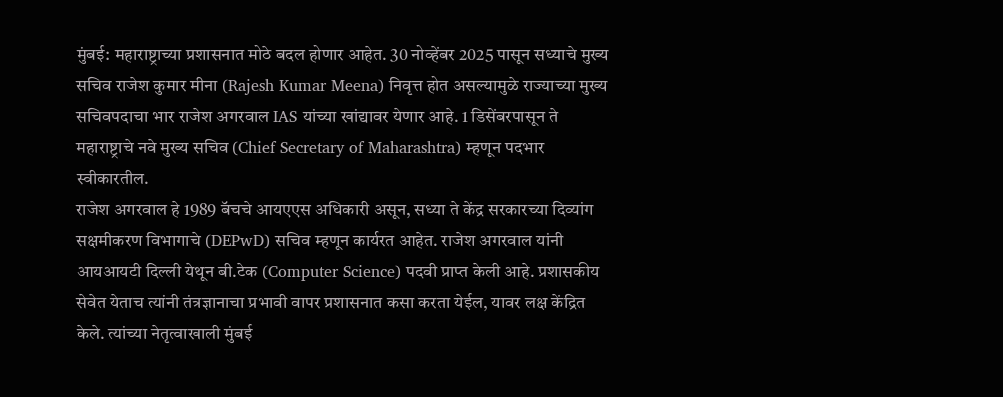मुंबई: महाराष्ट्राच्या प्रशासनात मोठे बदल होणार आहेत. 30 नोव्हेंबर 2025 पासून सध्याचे मुख्य सचिव राजेश कुमार मीना (Rajesh Kumar Meena) निवृत्त होत असल्यामुळे राज्याच्या मुख्य सचिवपदाचा भार राजेश अगरवाल IAS यांच्या खांद्यावर येणार आहे. 1 डिसेंबरपासून ते महाराष्ट्राचे नवे मुख्य सचिव (Chief Secretary of Maharashtra) म्हणून पदभार स्वीकारतील.
राजेश अगरवाल हे 1989 बॅचचे आयएएस अधिकारी असून, सध्या ते केंद्र सरकारच्या दिव्यांग सक्षमीकरण विभागाचे (DEPwD) सचिव म्हणून कार्यरत आहेत. राजेश अगरवाल यांनी आयआयटी दिल्ली येथून बी.टेक (Computer Science) पदवी प्राप्त केली आहे. प्रशासकीय सेवेत येताच त्यांनी तंत्रज्ञानाचा प्रभावी वापर प्रशासनात कसा करता येईल, यावर लक्ष केंद्रित केले. त्यांच्या नेतृत्वाखाली मुंबई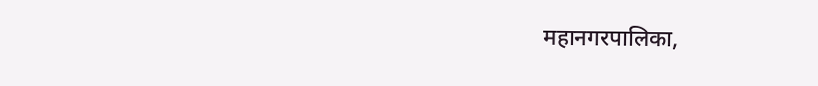महानगरपालिका,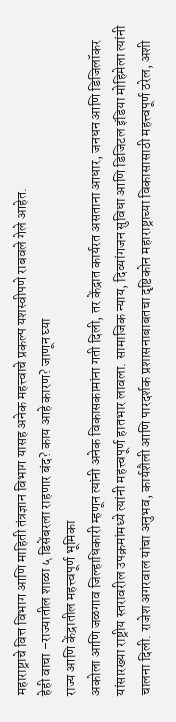महाराष्ट्राचे वित्त विभाग आणि माहिती तंत्रज्ञान विभाग यासह अनेक महत्त्वाचे प्रकल्प यशस्वीपणे राबवले गेले आहेत.
हेही वाचा –राज्यातील शाळा ५ डिसेंबरला राहणार बंद? काय आहे कारण? जाणून घ्या
राज्य आणि केंद्रातील महत्त्वपूर्ण भूमिका
अकोला आणि जळगाव जिल्हाधिकारी म्हणून त्यांनी अनेक विकासकामांना गती दिली, तर केंद्रात कार्यरत असताना आधार, जनधन आणि डिजिलॉकर यांसारख्या राष्ट्रीय स्तरावरील उपक्रमांमध्ये त्यांनी महत्त्वपूर्ण हातभार लावला. सामाजिक न्याय, दिव्यांगजन सुविधा आणि डिजिटल इंडिया मोहिमेला त्यांनी चालना दिली. राजेश अगरवाल यांचा अनुभव, कार्यशैली आणि पारदर्शक प्रशासनाबाबतचा दृष्टिकोन महाराष्ट्राच्या विकासासाठी महत्त्वपूर्ण ठरेल, अशी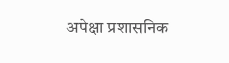अपेक्षा प्रशासनिक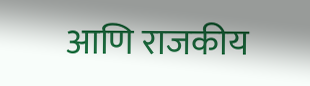आणि राजकीय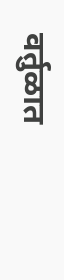वर्तुळात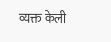व्यक्त केली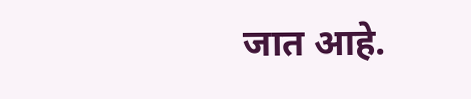जात आहे.